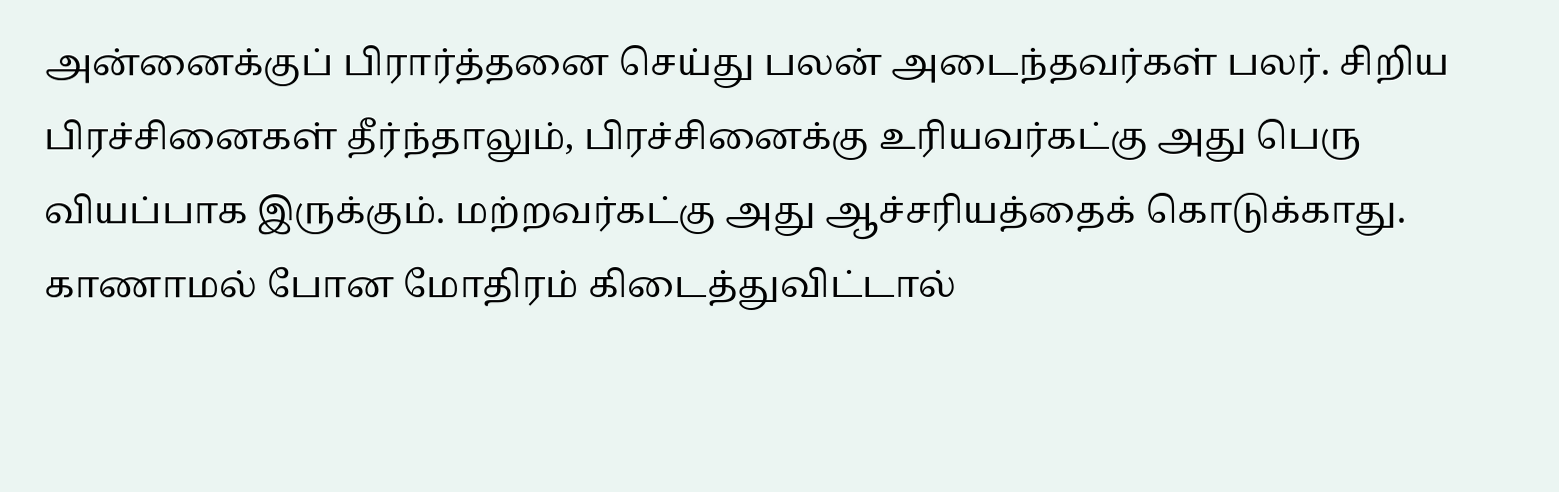அன்னைக்குப் பிரார்த்தனை செய்து பலன் அடைந்தவர்கள் பலர். சிறிய பிரச்சினைகள் தீர்ந்தாலும், பிரச்சினைக்கு உரியவர்கட்கு அது பெரு வியப்பாக இருக்கும். மற்றவர்கட்கு அது ஆச்சரியத்தைக் கொடுக்காது. காணாமல் போன மோதிரம் கிடைத்துவிட்டால்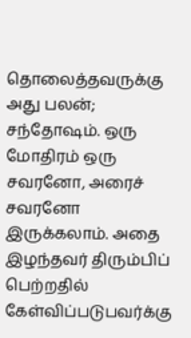தொலைத்தவருக்கு அது பலன்; சந்தோஷம். ஒரு மோதிரம் ஒரு சவரனோ, அரைச் சவரனோ இருக்கலாம். அதை இழந்தவர் திரும்பிப் பெற்றதில் கேள்விப்படுபவர்க்கு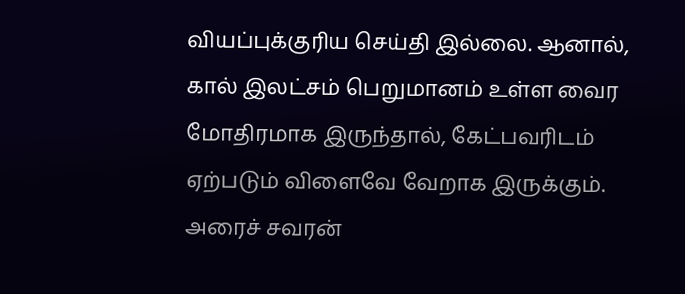வியப்புக்குரிய செய்தி இல்லை. ஆனால், கால் இலட்சம் பெறுமானம் உள்ள வைர மோதிரமாக இருந்தால், கேட்பவரிடம் ஏற்படும் விளைவே வேறாக இருக்கும். அரைச் சவரன்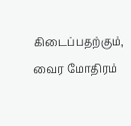கிடைப்பதற்கும், வைர மோதிரம்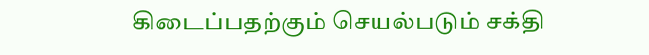கிடைப்பதற்கும் செயல்படும் சக்தி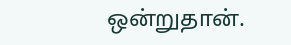ஒன்றுதான்.